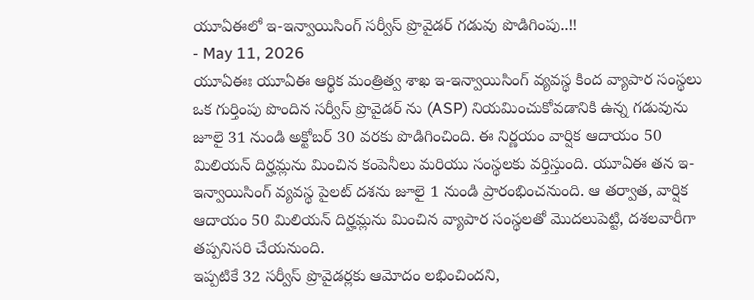యూఏఈలో ఇ-ఇన్వాయిసింగ్ సర్వీస్ ప్రొవైడర్ గడువు పొడిగింపు..!!
- May 11, 2026
యూఏఈః యూఏఈ ఆర్థిక మంత్రిత్వ శాఖ ఇ-ఇన్వాయిసింగ్ వ్యవస్థ కింద వ్యాపార సంస్థలు ఒక గుర్తింపు పొందిన సర్వీస్ ప్రొవైడర్ ను (ASP) నియమించుకోవడానికి ఉన్న గడువును జూలై 31 నుండి అక్టోబర్ 30 వరకు పొడిగించింది. ఈ నిర్ణయం వార్షిక ఆదాయం 50 మిలియన్ దిర్హమ్లను మించిన కంపెనీలు మరియు సంస్థలకు వర్తిస్తుంది. యూఏఈ తన ఇ-ఇన్వాయిసింగ్ వ్యవస్థ పైలట్ దశను జూలై 1 నుండి ప్రారంభించనుంది. ఆ తర్వాత, వార్షిక ఆదాయం 50 మిలియన్ దిర్హమ్లను మించిన వ్యాపార సంస్థలతో మొదలుపెట్టి, దశలవారీగా తప్పనిసరి చేయనుంది.
ఇప్పటికే 32 సర్వీస్ ప్రొవైడర్లకు ఆమోదం లభించిందని,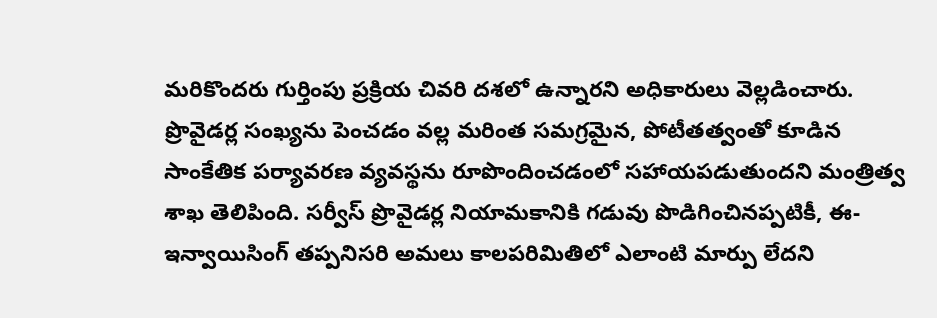మరికొందరు గుర్తింపు ప్రక్రియ చివరి దశలో ఉన్నారని అధికారులు వెల్లడించారు. ప్రొవైడర్ల సంఖ్యను పెంచడం వల్ల మరింత సమగ్రమైన, పోటీతత్వంతో కూడిన సాంకేతిక పర్యావరణ వ్యవస్థను రూపొందించడంలో సహాయపడుతుందని మంత్రిత్వ శాఖ తెలిపింది. సర్వీస్ ప్రొవైడర్ల నియామకానికి గడువు పొడిగించినప్పటికీ, ఈ-ఇన్వాయిసింగ్ తప్పనిసరి అమలు కాలపరిమితిలో ఎలాంటి మార్పు లేదని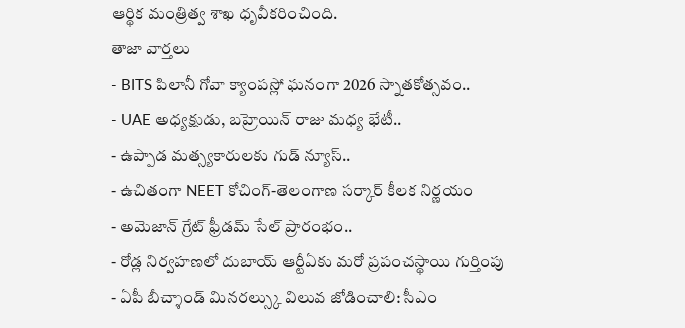ఆర్థిక మంత్రిత్వ శాఖ ధృవీకరించింది.
తాజా వార్తలు
- BITS పిలానీ గోవా క్యాంపస్లో ఘనంగా 2026 స్నాతకోత్సవం..
- UAE అధ్యక్షుడు, బహ్రెయిన్ రాజు మధ్య భేటీ..
- ఉప్పాడ మత్స్యకారులకు గుడ్ న్యూస్..
- ఉచితంగా NEET కోచింగ్-తెలంగాణ సర్కార్ కీలక నిర్ణయం
- అమెజాన్ గ్రేట్ ఫ్రీడమ్ సేల్ ప్రారంభం..
- రోడ్ల నిర్వహణలో దుబాయ్ ఆర్టీఏకు మరో ప్రపంచస్థాయి గుర్తింపు
- ఏపీ బీచ్శాండ్ మినరల్స్కు విలువ జోడించాలి: సీఎం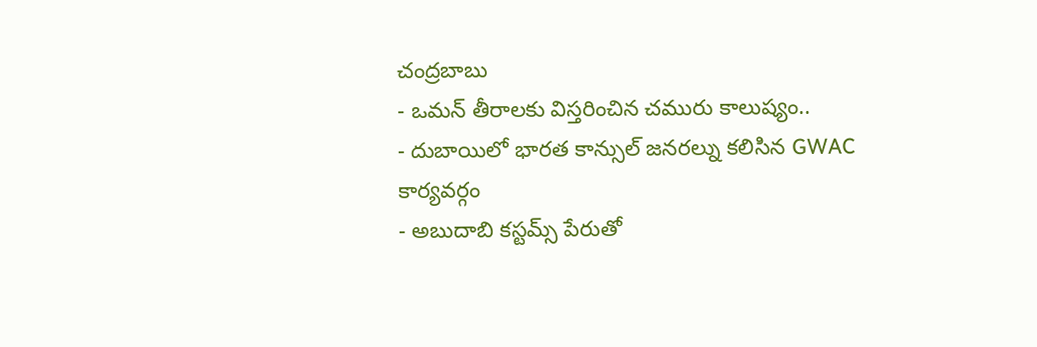చంద్రబాబు
- ఒమన్ తీరాలకు విస్తరించిన చమురు కాలుష్యం..
- దుబాయిలో భారత కాన్సుల్ జనరల్ను కలిసిన GWAC కార్యవర్గం
- అబుదాబి కస్టమ్స్ పేరుతో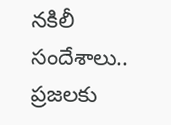నకిలీ సందేశాలు.. ప్రజలకు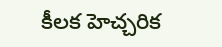కీలక హెచ్చరిక